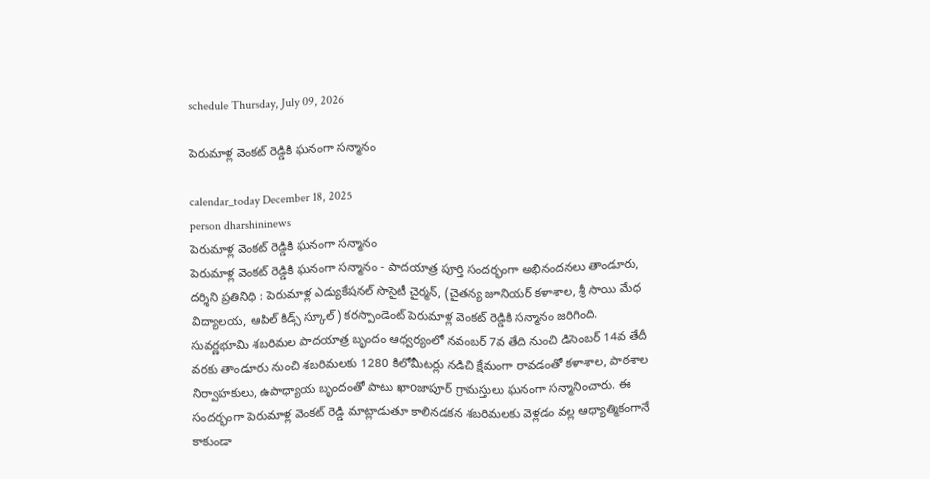schedule Thursday, July 09, 2026

పెరుమాళ్ల వెంకట్ రెడ్డికి ఘనంగా సన్మానం

calendar_today December 18, 2025
person dharshininews
పెరుమాళ్ల వెంకట్ రెడ్డికి ఘనంగా సన్మానం
పెరుమాళ్ల వెంకట్ రెడ్డికి ఘనంగా సన్మానం - పాదయాత్ర పూర్తి సందర్భంగా అభినందనలు తాండూరు, దర్శిని ప్రతినిధి : పెరుమాళ్ల ఎడ్యుకేషనల్ సొసైటీ చైర్మన్, (చైతన్య జూనియర్ కళాశాల, శ్రీ సాయి మేధ విద్యాలయ, ఆపిల్ కిడ్స్ స్కూల్) కరస్పాండెంట్ పెరుమాళ్ల వెంకట్ రెడ్డికి సన్మానం జరిగింది. సువర్ణభూమి శబరిమల పాదయాత్ర బృందం ఆధ్వర్యంలో నవంబర్ 7వ తేది నుంచి డిసెంబర్ 14వ తేదీ వరకు తాండూరు నుంచి శబరిమలకు 1280 కిలోమీటర్లు నడిచి క్షేమంగా రావడంతో కళాశాల, పాఠశాల నిర్వాహకులు, ఉపాధ్యాయ బృందంతో పాటు ఖాoజాపూర్ గ్రామస్తులు ఘనంగా సన్మానించారు. ఈ సందర్భంగా పెరుమాళ్ల వెంకట్ రెడ్డి మాట్లాడుతూ కాలినడకన శబరిమలకు వెళ్లడం వల్ల ఆధ్యాత్మికంగానే కాకుండా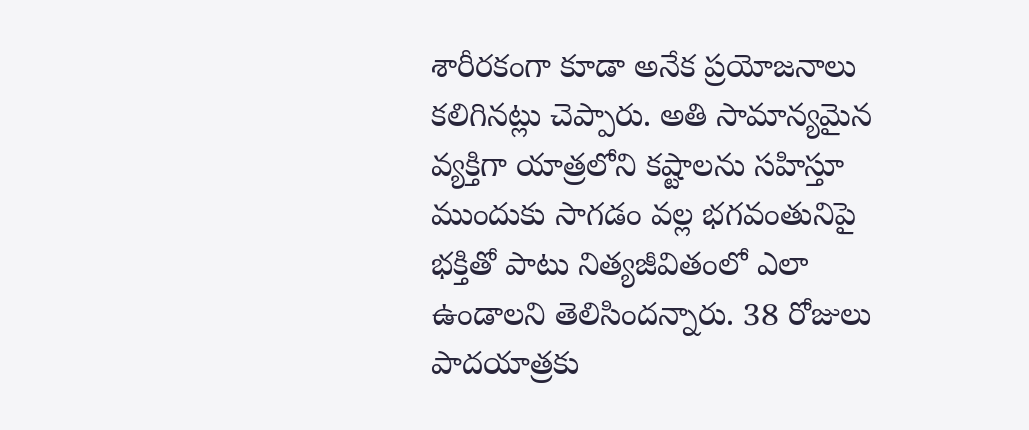శారీరకంగా కూడా అనేక ప్రయోజనాలు కలిగినట్లు చెప్పారు. అతి సామాన్యమైన వ్యక్తిగా యాత్రలోని కష్టాలను సహిస్తూ ముందుకు సాగడం వల్ల భగవంతునిపై భక్తితో పాటు నిత్యజీవితంలో ఎలా ఉండాలని తెలిసిందన్నారు. 38 రోజులు పాదయాత్రకు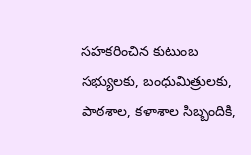సహకరించిన కుటుంబ సభ్యులకు, బంధుమిత్రులకు, పాఠశాల, కళాశాల సిబ్బందికి,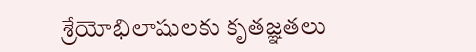శ్రేయోభిలాషులకు కృతజ్ఞతలు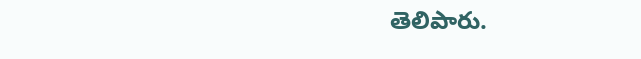తెలిపారు.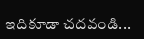ఇదికూడా చదవండి...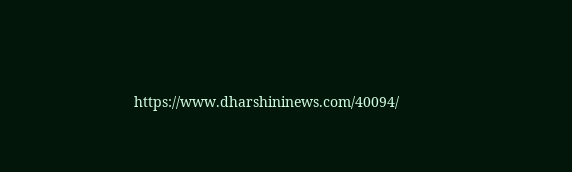https://www.dharshininews.com/40094/